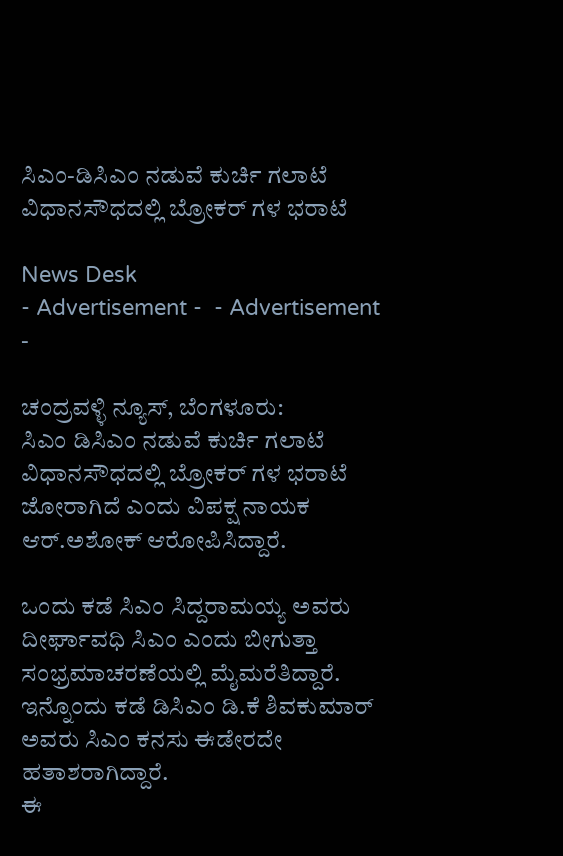ಸಿಎಂ-ಡಿಸಿಎಂ ನಡುವೆ ಕುರ್ಚಿ ಗಲಾಟೆ ವಿಧಾನಸೌಧದಲ್ಲಿ ಬ್ರೋಕರ್ ಗಳ ಭರಾಟೆ

News Desk
- Advertisement -  - Advertisement -

ಚಂದ್ರವಳ್ಳಿ ನ್ಯೂಸ್, ಬೆಂಗಳೂರು:
ಸಿಎಂ ಡಿಸಿಎಂ ನಡುವೆ ಕುರ್ಚಿ ಗಲಾಟೆ ವಿಧಾನಸೌಧದಲ್ಲಿ ಬ್ರೋಕರ್ ಗಳ ಭರಾಟೆ ಜೋರಾಗಿದೆ ಎಂದು ವಿಪಕ್ಷ ನಾಯಕ ಆರ್.ಅಶೋಕ್ ಆರೋಪಿಸಿದ್ದಾರೆ.

ಒಂದು ಕಡೆ ಸಿಎಂ ಸಿದ್ದರಾಮಯ್ಯ ಅವರು ದೀರ್ಘಾವಧಿ ಸಿಎಂ ಎಂದು ಬೀಗುತ್ತಾ ಸಂಭ್ರಮಾಚರಣೆಯಲ್ಲಿ ಮೈಮರೆತಿದ್ದಾರೆ. ಇನ್ನೊಂದು ಕಡೆ ಡಿಸಿಎಂ ಡಿ.ಕೆ ಶಿವಕುಮಾರ್ ಅವರು ಸಿಎಂ ಕನಸು ಈಡೇರದೇ ಹತಾಶರಾಗಿದ್ದಾರೆ.
ಈ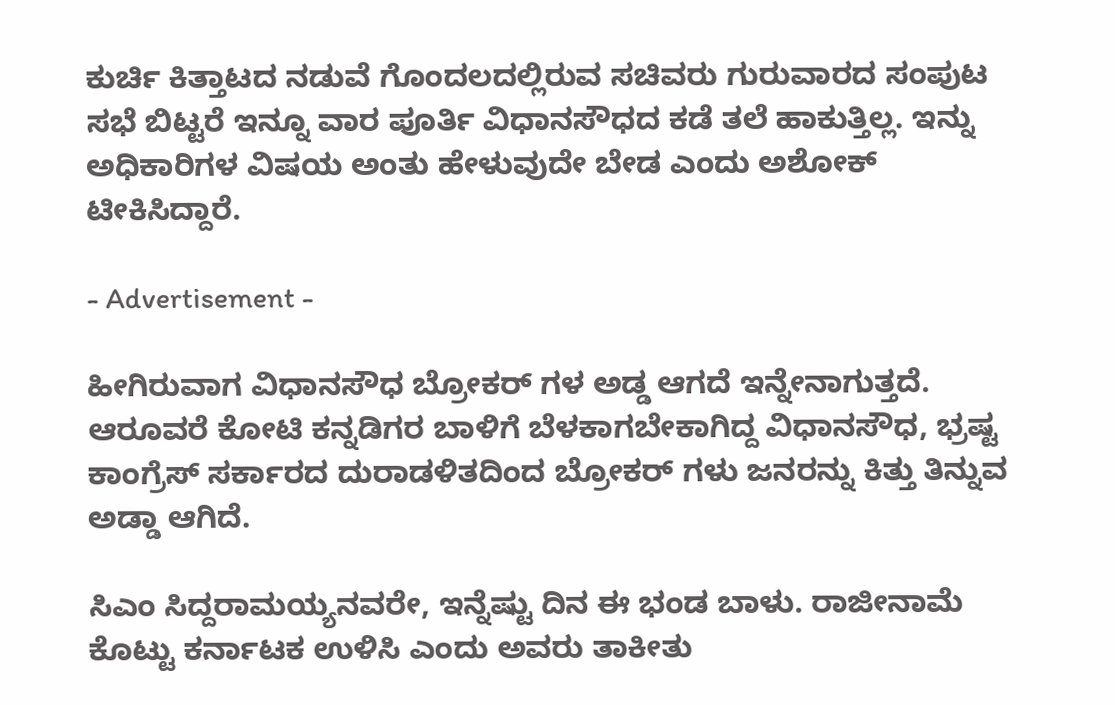ಕುರ್ಚಿ ಕಿತ್ತಾಟದ ನಡುವೆ ಗೊಂದಲದಲ್ಲಿರುವ ಸಚಿವರು ಗುರುವಾರದ ಸಂಪುಟ ಸಭೆ ಬಿಟ್ಟರೆ ಇನ್ನೂ ವಾರ ಪೂರ್ತಿ ವಿಧಾನಸೌಧದ ಕಡೆ ತಲೆ ಹಾಕುತ್ತಿಲ್ಲ. ಇನ್ನು ಅಧಿಕಾರಿಗಳ ವಿಷಯ ಅಂತು ಹೇಳುವುದೇ ಬೇಡ ಎಂದು ಅಶೋಕ್ ಟೀಕಿಸಿದ್ದಾರೆ.

- Advertisement -

ಹೀಗಿರುವಾಗ ವಿಧಾನಸೌಧ ಬ್ರೋಕರ್ ಗಳ ಅಡ್ಡ ಆಗದೆ ಇನ್ನೇನಾಗುತ್ತದೆ. ಆರೂವರೆ ಕೋಟಿ ಕನ್ನಡಿಗರ ಬಾಳಿಗೆ ಬೆಳಕಾಗಬೇಕಾಗಿದ್ದ ವಿಧಾನಸೌಧ, ಭ್ರಷ್ಟ ಕಾಂಗ್ರೆಸ್ ಸರ್ಕಾರದ ದುರಾಡಳಿತದಿಂದ ಬ್ರೋಕರ್ ಗಳು ಜನರನ್ನು ಕಿತ್ತು ತಿನ್ನುವ ಅಡ್ಡಾ ಆಗಿದೆ.

ಸಿಎಂ ಸಿದ್ದರಾಮಯ್ಯನವರೇ, ಇನ್ನೆಷ್ಟು ದಿನ ಈ ಭಂಡ ಬಾಳು. ರಾಜೀನಾಮೆ ಕೊಟ್ಟು ಕರ್ನಾಟಕ ಉಳಿಸಿ ಎಂದು ಅವರು ತಾಕೀತು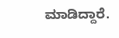ಮಾಡಿದ್ದಾರೆ.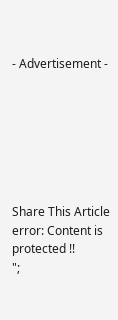- Advertisement -







Share This Article
error: Content is protected !!
";